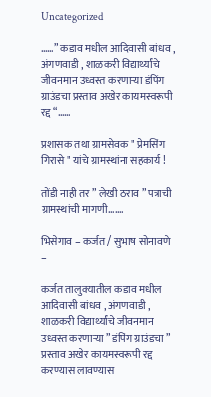Uncategorized

……” कडाव मधील आदिवासी बांधव , अंगणवाडी , शाळकरी विद्यार्थ्यांचे जीवनमान उध्वस्त करणाऱ्या डंपिंग ग्राउंडचा प्रस्ताव अखेर कायमस्वरूपी रद्द “……

प्रशासक तथा ग्रामसेवक " प्रेमसिंग गिरासे " यांचे ग्रामस्थांना सहकार्य !

तोंडी नाही तर ” लेखी ठराव ” पत्राची ग्रामस्थांची मागणी…….

भिसेगाव – कर्जत / सुभाष सोनावणे –

कर्जत तालुक्यातील कडाव मधील आदिवासी बांधव , अंगणवाडी , शाळकरी विद्यार्थ्यांचे जीवनमान उध्वस्त करणाऱ्या ” डंपिंग ग्राउंडचा ” प्रस्ताव अखेर कायमस्वरूपी रद्द करण्यास लावण्यास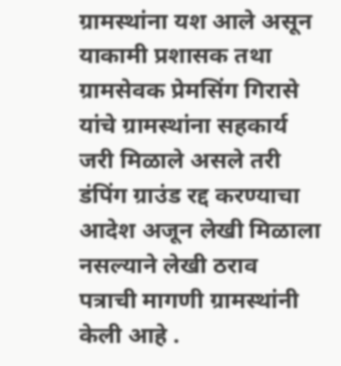ग्रामस्थांना यश आले असून याकामी प्रशासक तथा ग्रामसेवक प्रेमसिंग गिरासे यांचे ग्रामस्थांना सहकार्य जरी मिळाले असले तरी डंपिंग ग्राउंड रद्द करण्याचा आदेश अजून लेखी मिळाला नसल्याने लेखी ठराव पत्राची मागणी ग्रामस्थांनी केली आहे .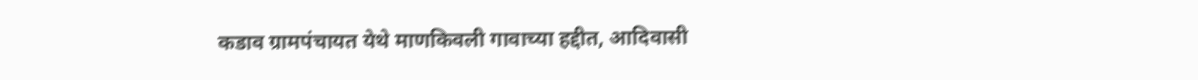कडाव ग्रामपंचायत येथे माणकिवली गावाच्या हद्दीत, आदिवासी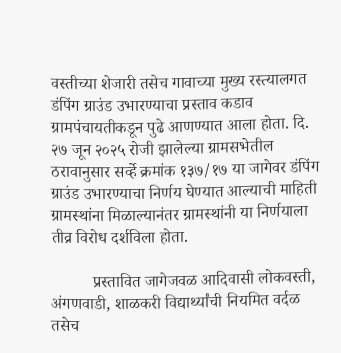वस्तीच्या शेजारी तसेच गावाच्या मुख्य रस्त्यालगत डंपिंग ग्राउंड उभारण्याचा प्रस्ताव कडाव ग्रामपंचायतीकडून पुढे आणण्यात आला होता. दि. २७ जून २०२५ रोजी झालेल्या ग्रामसभेतील ठरावानुसार सर्व्हे क्रमांक १३७/१७ या जागेवर डंपिंग ग्राउंड उभारण्याचा निर्णय घेण्यात आल्याची माहिती ग्रामस्थांना मिळाल्यानंतर ग्रामस्थांनी या निर्णयाला तीव्र विरोध दर्शविला होता.

          प्रस्तावित जागेजवळ आदिवासी लोकवस्ती, अंगणवाडी, शाळकरी विद्यार्थ्यांची नियमित वर्दळ तसेच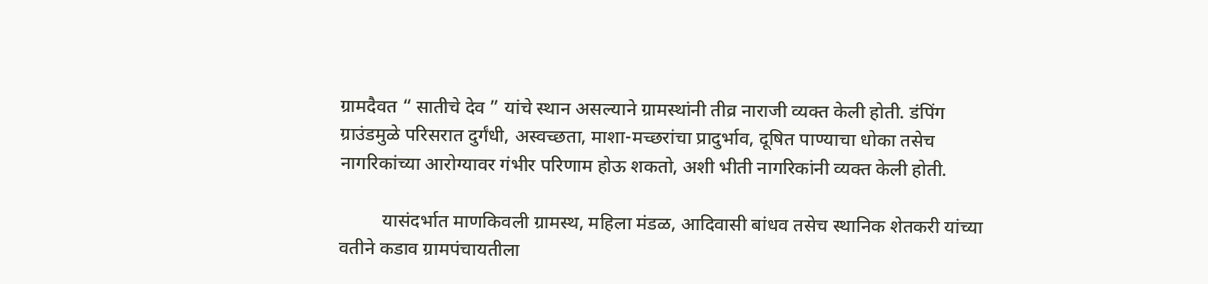ग्रामदैवत “ सातीचे देव ” यांचे स्थान असल्याने ग्रामस्थांनी तीव्र नाराजी व्यक्त केली होती. डंपिंग ग्राउंडमुळे परिसरात दुर्गंधी, अस्वच्छता, माशा-मच्छरांचा प्रादुर्भाव, दूषित पाण्याचा धोका तसेच नागरिकांच्या आरोग्यावर गंभीर परिणाम होऊ शकतो, अशी भीती नागरिकांनी व्यक्त केली होती.

         यासंदर्भात माणकिवली ग्रामस्थ, महिला मंडळ, आदिवासी बांधव तसेच स्थानिक शेतकरी यांच्या वतीने कडाव ग्रामपंचायतीला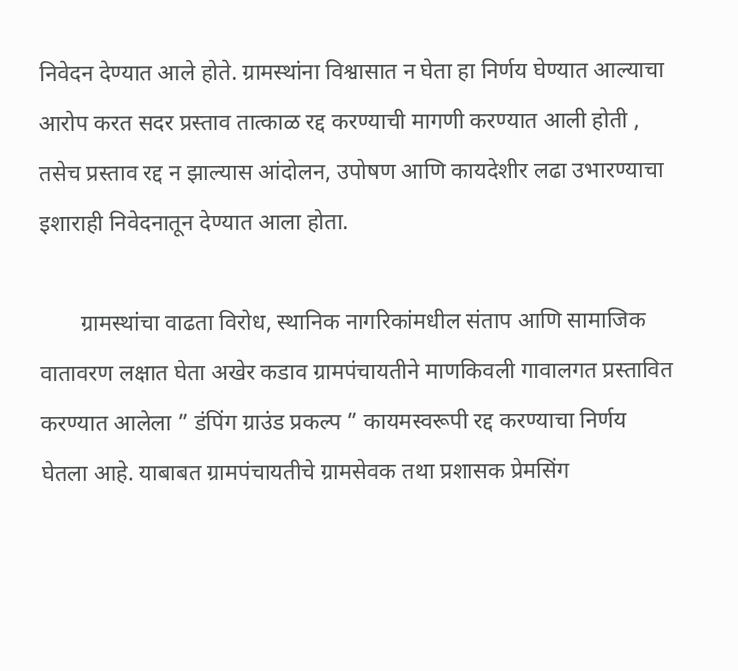निवेदन देण्यात आले होते. ग्रामस्थांना विश्वासात न घेता हा निर्णय घेण्यात आल्याचा आरोप करत सदर प्रस्ताव तात्काळ रद्द करण्याची मागणी करण्यात आली होती , तसेच प्रस्ताव रद्द न झाल्यास आंदोलन, उपोषण आणि कायदेशीर लढा उभारण्याचा इशाराही निवेदनातून देण्यात आला होता.

       ग्रामस्थांचा वाढता विरोध, स्थानिक नागरिकांमधील संताप आणि सामाजिक वातावरण लक्षात घेता अखेर कडाव ग्रामपंचायतीने माणकिवली गावालगत प्रस्तावित करण्यात आलेला ” डंपिंग ग्राउंड प्रकल्प ” कायमस्वरूपी रद्द करण्याचा निर्णय घेतला आहे. याबाबत ग्रामपंचायतीचे ग्रामसेवक तथा प्रशासक प्रेमसिंग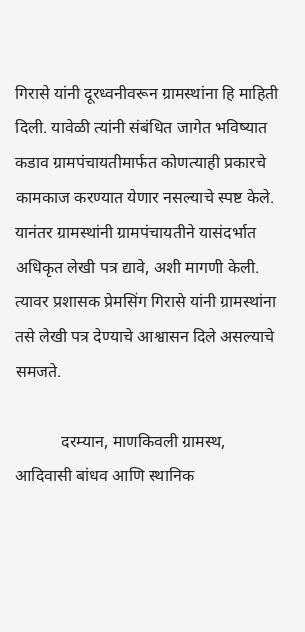गिरासे यांनी दूरध्वनीवरून ग्रामस्थांना हि माहिती दिली. यावेळी त्यांनी संबंधित जागेत भविष्यात कडाव ग्रामपंचायतीमार्फत कोणत्याही प्रकारचे कामकाज करण्यात येणार नसल्याचे स्पष्ट केले. यानंतर ग्रामस्थांनी ग्रामपंचायतीने यासंदर्भात अधिकृत लेखी पत्र द्यावे, अशी मागणी केली. त्यावर प्रशासक प्रेमसिंग गिरासे यांनी ग्रामस्थांना तसे लेखी पत्र देण्याचे आश्वासन दिले असल्याचे समजते.

           दरम्यान, माणकिवली ग्रामस्थ, आदिवासी बांधव आणि स्थानिक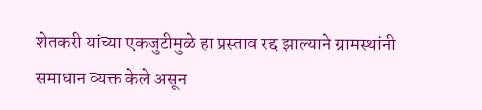शेतकरी यांच्या एकजुटीमुळे हा प्रस्ताव रद्द झाल्याने ग्रामस्थांनी समाधान व्यक्त केले असून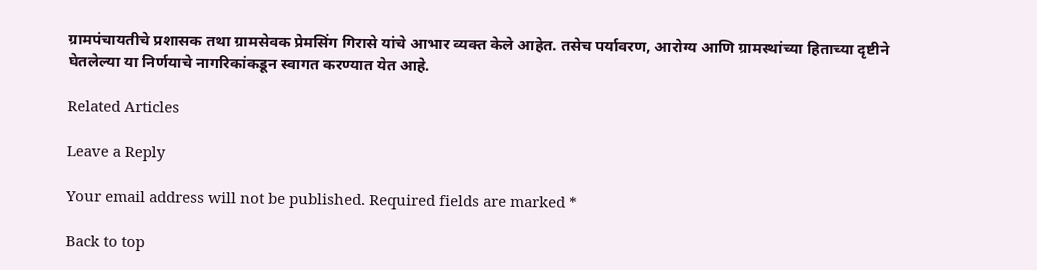ग्रामपंचायतीचे प्रशासक तथा ग्रामसेवक प्रेमसिंग गिरासे यांचे आभार व्यक्त केले आहेत. तसेच पर्यावरण, आरोग्य आणि ग्रामस्थांच्या हिताच्या दृष्टीने घेतलेल्या या निर्णयाचे नागरिकांकडून स्वागत करण्यात येत आहे.

Related Articles

Leave a Reply

Your email address will not be published. Required fields are marked *

Back to top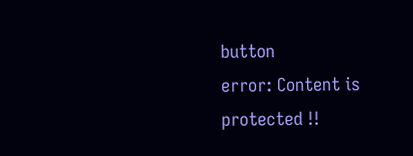button
error: Content is protected !!